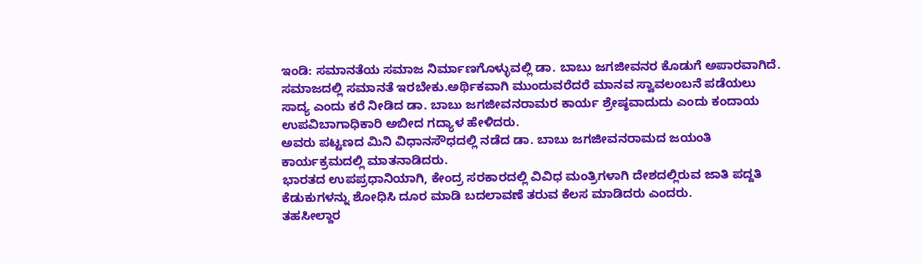ಇಂಡಿ: ಸಮಾನತೆಯ ಸಮಾಜ ನಿರ್ಮಾಣಗೊಳ್ಳುವಲ್ಲಿ ಡಾ. ಬಾಬು ಜಗಜೀವನರ ಕೊಡುಗೆ ಅಪಾರವಾಗಿದೆ. ಸಮಾಜದಲ್ಲಿ ಸಮಾನತೆ ಇರಬೇಕು.ಅರ್ಥಿಕವಾಗಿ ಮುಂದುವರೆದರೆ ಮಾನವ ಸ್ವಾವಲಂಬನೆ ಪಡೆಯಲು ಸಾದ್ಯ ಎಂದು ಕರೆ ನೀಡಿದ ಡಾ. ಬಾಬು ಜಗಜೀವನರಾಮರ ಕಾರ್ಯ ಶ್ರೇಷ್ಠವಾದುದು ಎಂದು ಕಂದಾಯ ಉಪವಿಬಾಗಾಧಿಕಾರಿ ಅಬೀದ ಗದ್ಯಾಳ ಹೇಳಿದರು.
ಅವರು ಪಟ್ಟಣದ ಮಿನಿ ವಿಧಾನಸೌಧದಲ್ಲಿ ನಡೆದ ಡಾ. ಬಾಬು ಜಗಜೀವನರಾಮದ ಜಯಂತಿ ಕಾರ್ಯಕ್ರಮದಲ್ಲಿ ಮಾತನಾಡಿದರು.
ಭಾರತದ ಉಪಪ್ರಧಾನಿಯಾಗಿ, ಕೇಂದ್ರ ಸರಕಾರದಲ್ಲಿ ವಿವಿಧ ಮಂತ್ರಿಗಳಾಗಿ ದೇಶದಲ್ಲಿರುವ ಜಾತಿ ಪದ್ದತಿ ಕೆಡುಕುಗಳನ್ನು ಶೋಧಿಸಿ ದೂರ ಮಾಡಿ ಬದಲಾವಣೆ ತರುವ ಕೆಲಸ ಮಾಡಿದರು ಎಂದರು.
ತಹಸೀಲ್ದಾರ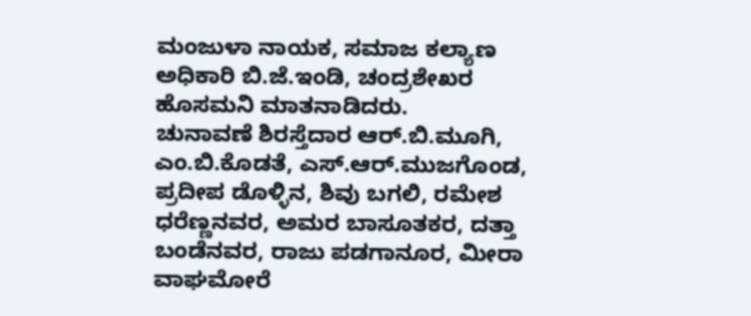ಮಂಜುಳಾ ನಾಯಕ, ಸಮಾಜ ಕಲ್ಯಾಣ ಅಧಿಕಾರಿ ಬಿ.ಜೆ.ಇಂಡಿ, ಚಂದ್ರಶೇಖರ ಹೊಸಮನಿ ಮಾತನಾಡಿದರು.
ಚುನಾವಣೆ ಶಿರಸ್ತೆದಾರ ಆರ್.ಬಿ.ಮೂಗಿ, ಎಂ.ಬಿ.ಕೊಡತೆ, ಎಸ್.ಆರ್.ಮುಜಗೊಂಡ, ಪ್ರದೀಪ ಡೊಳ್ಳಿನ, ಶಿವು ಬಗಲಿ, ರಮೇಶ ಧರೆಣ್ಣನವರ, ಅಮರ ಬಾಸೂತಕರ, ದತ್ತಾ ಬಂಡೆನವರ, ರಾಜು ಪಡಗಾನೂರ, ಮೀರಾ ವಾಘಮೋರೆ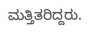ಮತ್ತಿತರಿದ್ದರು.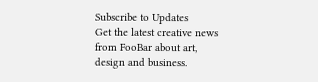Subscribe to Updates
Get the latest creative news from FooBar about art, design and business.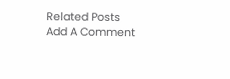Related Posts
Add A Comment